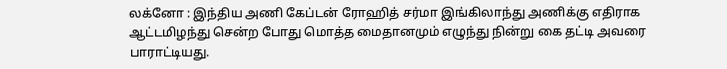லக்னோ : இந்திய அணி கேப்டன் ரோஹித் சர்மா இங்கிலாந்து அணிக்கு எதிராக ஆட்டமிழந்து சென்ற போது மொத்த மைதானமும் எழுந்து நின்று கை தட்டி அவரை பாராட்டியது.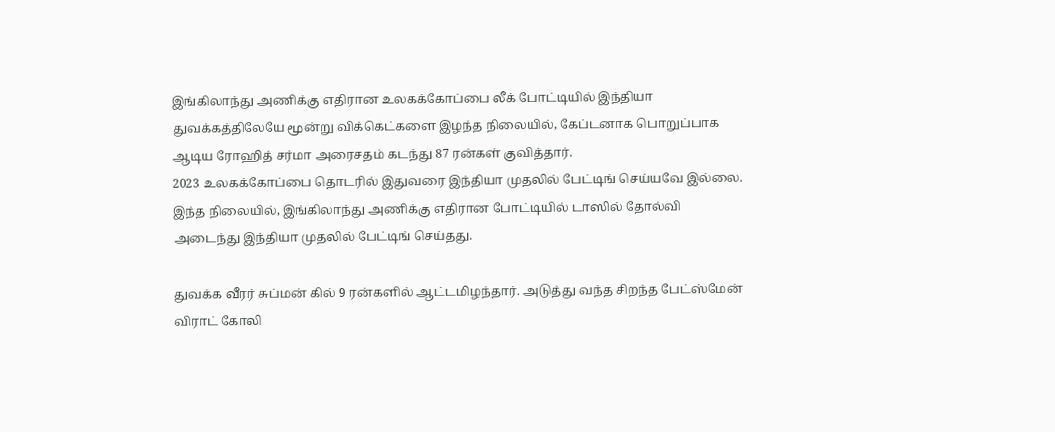இங்கிலாந்து அணிக்கு எதிரான உலகக்கோப்பை லீக் போட்டியில் இந்தியா துவக்கத்திலேயே மூன்று விக்கெட்களை இழந்த நிலையில், கேப்டனாக பொறுப்பாக ஆடிய ரோஹித் சர்மா அரைசதம் கடந்து 87 ரன்கள் குவித்தார்.
2023 உலகக்கோப்பை தொடரில் இதுவரை இந்தியா முதலில் பேட்டிங் செய்யவே இல்லை. இந்த நிலையில், இங்கிலாந்து அணிக்கு எதிரான போட்டியில் டாஸில் தோல்வி அடைந்து இந்தியா முதலில் பேட்டிங் செய்தது.

துவக்க வீரர் சுப்மன் கில் 9 ரன்களில் ஆட்டமிழந்தார். அடுத்து வந்த சிறந்த பேட்ஸ்மேன் விராட் கோலி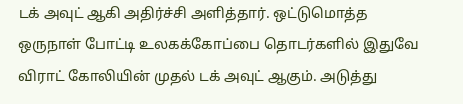டக் அவுட் ஆகி அதிர்ச்சி அளித்தார். ஒட்டுமொத்த ஒருநாள் போட்டி உலகக்கோப்பை தொடர்களில் இதுவே விராட் கோலியின் முதல் டக் அவுட் ஆகும். அடுத்து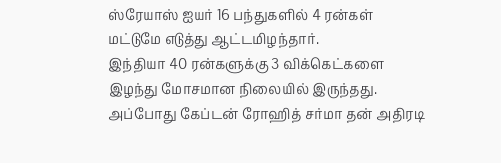ஸ்ரேயாஸ் ஐயர் 16 பந்துகளில் 4 ரன்கள் மட்டுமே எடுத்து ஆட்டமிழந்தார்.
இந்தியா 40 ரன்களுக்கு 3 விக்கெட்களை இழந்து மோசமான நிலையில் இருந்தது. அப்போது கேப்டன் ரோஹித் சர்மா தன் அதிரடி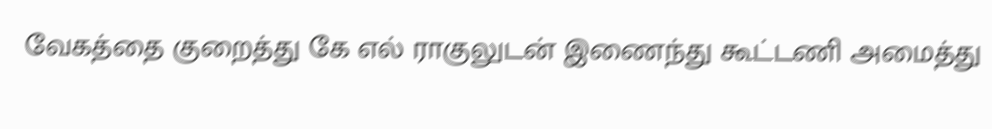வேகத்தை குறைத்து கே எல் ராகுலுடன் இணைந்து கூட்டணி அமைத்து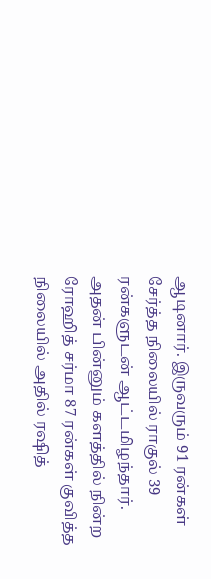ஆடினார். இருவரும் 91 ரன்கள் சேர்த்த நிலையில் ராகுல் 39 ரன்களுடன் ஆட்டமிழந்தார்.
அதன் பின்னும் களத்தில் நின்ற ரோஹித் சர்மா 87 ரன்கள் குவித்த நிலையில் அதில் ரஷித்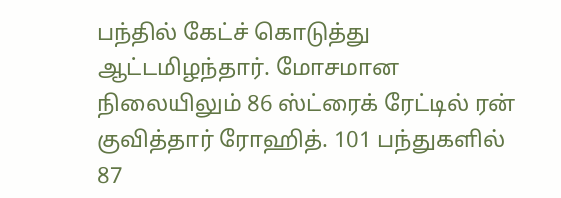பந்தில் கேட்ச் கொடுத்து ஆட்டமிழந்தார். மோசமான நிலையிலும் 86 ஸ்ட்ரைக் ரேட்டில் ரன் குவித்தார் ரோஹித். 101 பந்துகளில் 87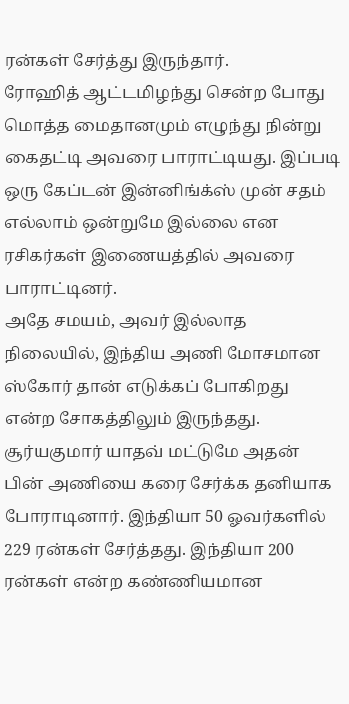ரன்கள் சேர்த்து இருந்தார்.
ரோஹித் ஆட்டமிழந்து சென்ற போது மொத்த மைதானமும் எழுந்து நின்று கைதட்டி அவரை பாராட்டியது. இப்படி ஒரு கேப்டன் இன்னிங்க்ஸ் முன் சதம் எல்லாம் ஒன்றுமே இல்லை என ரசிகர்கள் இணையத்தில் அவரை பாராட்டினர்.
அதே சமயம், அவர் இல்லாத நிலையில், இந்திய அணி மோசமான ஸ்கோர் தான் எடுக்கப் போகிறது என்ற சோகத்திலும் இருந்தது. சூர்யகுமார் யாதவ் மட்டுமே அதன் பின் அணியை கரை சேர்க்க தனியாக போராடினார். இந்தியா 50 ஓவர்களில் 229 ரன்கள் சேர்த்தது. இந்தியா 200 ரன்கள் என்ற கண்ணியமான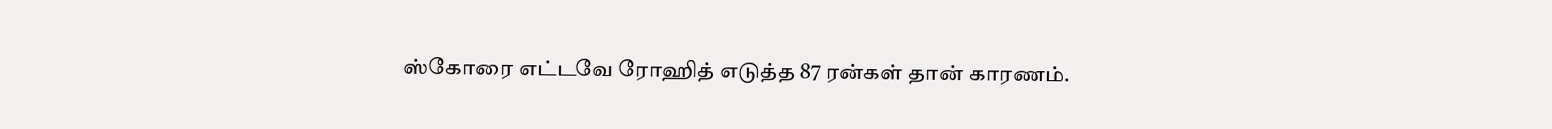ஸ்கோரை எட்டவே ரோஹித் எடுத்த 87 ரன்கள் தான் காரணம்.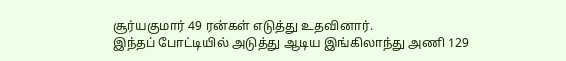சூர்யகுமார் 49 ரன்கள் எடுத்து உதவினார்.
இந்தப் போட்டியில் அடுத்து ஆடிய இங்கிலாந்து அணி 129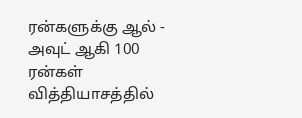ரன்களுக்கு ஆல் - அவுட் ஆகி 100 ரன்கள் வித்தியாசத்தில்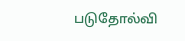படுதோல்வி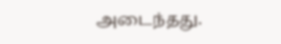அடைந்தது.